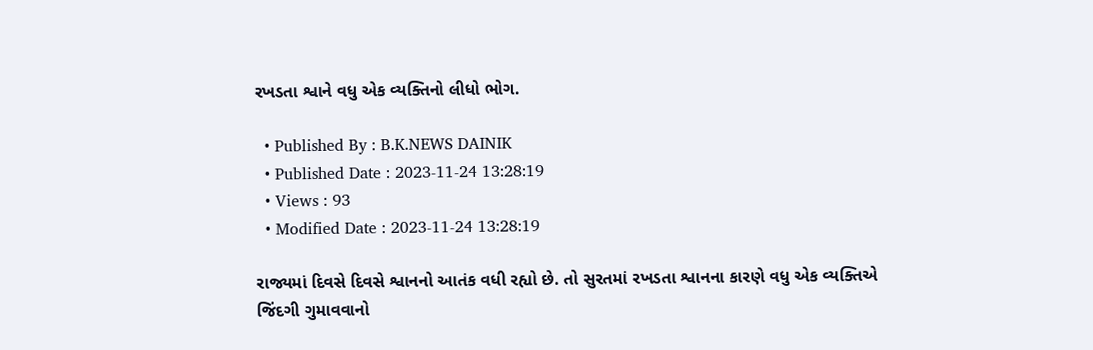રખડતા શ્વાને વધુ એક વ્યક્તિનો લીધો ભોગ.

  • Published By : B.K.NEWS DAINIK
  • Published Date : 2023-11-24 13:28:19
  • Views : 93
  • Modified Date : 2023-11-24 13:28:19

રાજ્યમાં દિવસે દિવસે શ્વાનનો આતંક વધી રહ્યો છે. તો સુરતમાં રખડતા શ્વાનના કારણે વધુ એક વ્યક્તિએ જિંદગી ગુમાવવાનો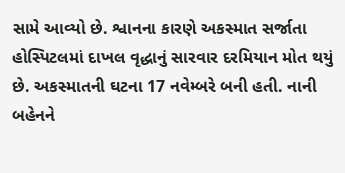સામે આવ્યો છે. શ્વાનના કારણે અકસ્માત સર્જાતા હોસ્પિટલમાં દાખલ વૃદ્ધાનું સારવાર દરમિયાન મોત થયું છે. અકસ્માતની ઘટના 17 નવેમ્બરે બની હતી. નાની બહેનને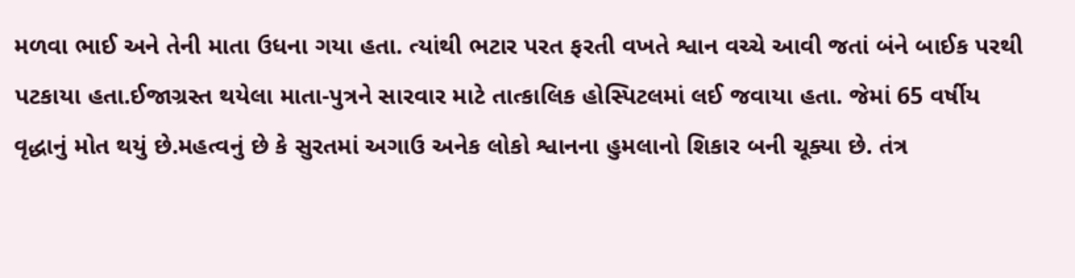મળવા ભાઈ અને તેની માતા ઉધના ગયા હતા. ત્યાંથી ભટાર પરત ફરતી વખતે શ્વાન વચ્ચે આવી જતાં બંને બાઈક પરથી પટકાયા હતા.ઈજાગ્રસ્ત થયેલા માતા-પુત્રને સારવાર માટે તાત્કાલિક હોસ્પિટલમાં લઈ જવાયા હતા. જેમાં 65 વર્ષીય વૃદ્ધાનું મોત થયું છે.મહત્વનું છે કે સુરતમાં અગાઉ અનેક લોકો શ્વાનના હુમલાનો શિકાર બની ચૂક્યા છે. તંત્ર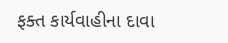ફક્ત કાર્યવાહીના દાવા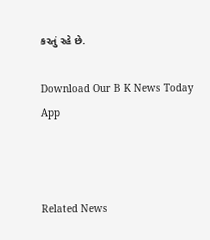કરતું રહે છે.

Download Our B K News Today App



Related News